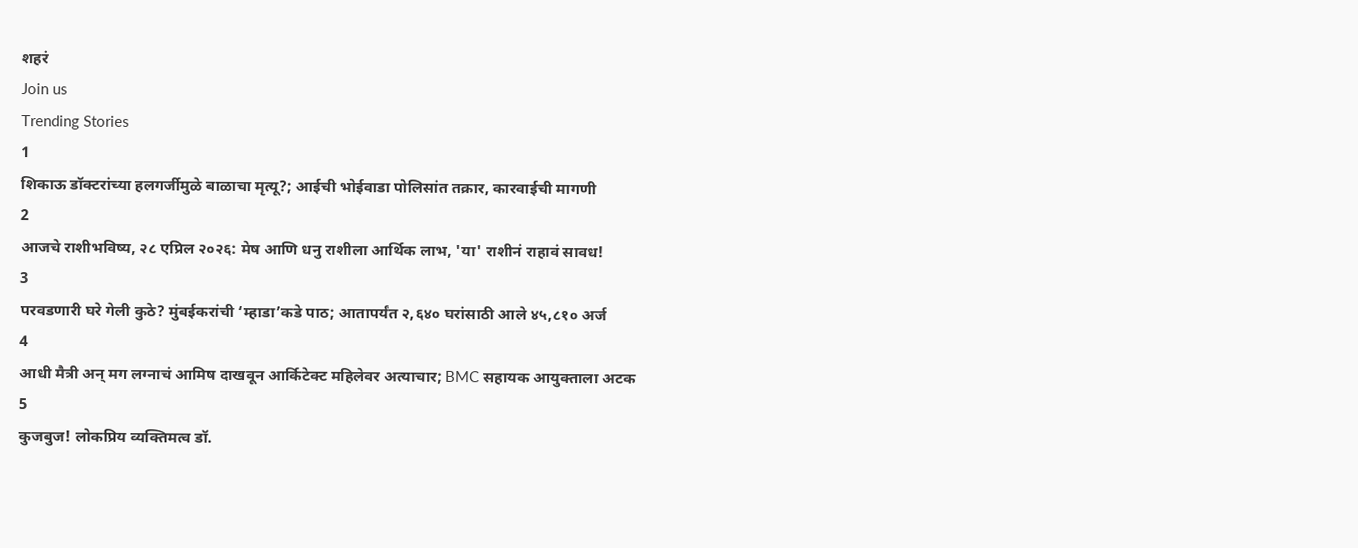शहरं
Join us
Trending Stories
1
शिकाऊ डॉक्टरांच्या हलगर्जीमुळे बाळाचा मृत्यू?; आईची भोईवाडा पोलिसांत तक्रार, कारवाईची मागणी
2
आजचे राशीभविष्य, २८ एप्रिल २०२६: मेष आणि धनु राशीला आर्थिक लाभ, 'या' राशीनं राहावं सावध!
3
परवडणारी घरे गेली कुठे? मुंबईकरांची ‘म्हाडा’कडे पाठ; आतापर्यंत २,६४० घरांसाठी आले ४५,८१० अर्ज
4
आधी मैत्री अन् मग लग्नाचं आमिष दाखवून आर्किटेक्ट महिलेवर अत्याचार; BMC सहायक आयुक्ताला अटक
5
कुजबुज! लोकप्रिय व्यक्तिमत्व डॉ.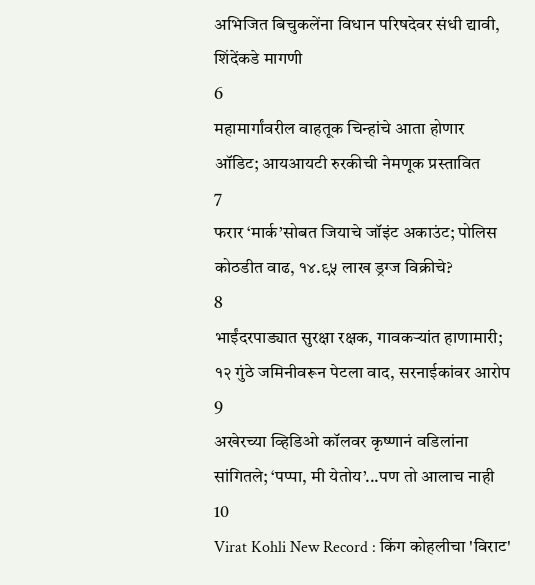अभिजित बिचुकलेंना विधान परिषदेवर संधी द्यावी, शिंदेंकडे मागणी
6
महामार्गांवरील वाहतूक चिन्हांचे आता होणार ऑडिट; आयआयटी रुरकीची नेमणूक प्रस्तावित
7
फरार ‘मार्क’सोबत जियाचे जॉइंट अकाउंट; पोलिस कोठडीत वाढ, १४.९५ लाख ड्रग्ज विक्रीचे?
8
भाईंदरपाड्यात सुरक्षा रक्षक, गावकऱ्यांत हाणामारी; १२ गुंठे जमिनीवरून पेटला वाद, सरनाईकांवर आरोप
9
अखेरच्या व्हिडिओ कॉलवर कृष्णानं वडिलांना सांगितले; ‘पप्पा, मी येतोय’...पण तो आलाच नाही
10
Virat Kohli New Record : किंग कोहलीचा 'विराट'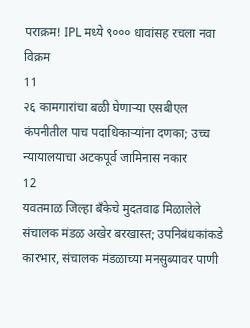पराक्रम! IPL मध्ये ९००० धावांसह रचला नवा विक्रम
11
२६ कामगारांचा बळी घेणाऱ्या एसबीएल कंपनीतील पाच पदाधिकाऱ्यांना दणका; उच्च न्यायालयाचा अटकपूर्व जामिनास नकार
12
यवतमाळ जिल्हा बँकेचे मुदतवाढ मिळालेले संचालक मंडळ अखेर बरखास्त; उपनिबंधकांकडे कारभार, संचालक मंडळाच्या मनसुब्यावर पाणी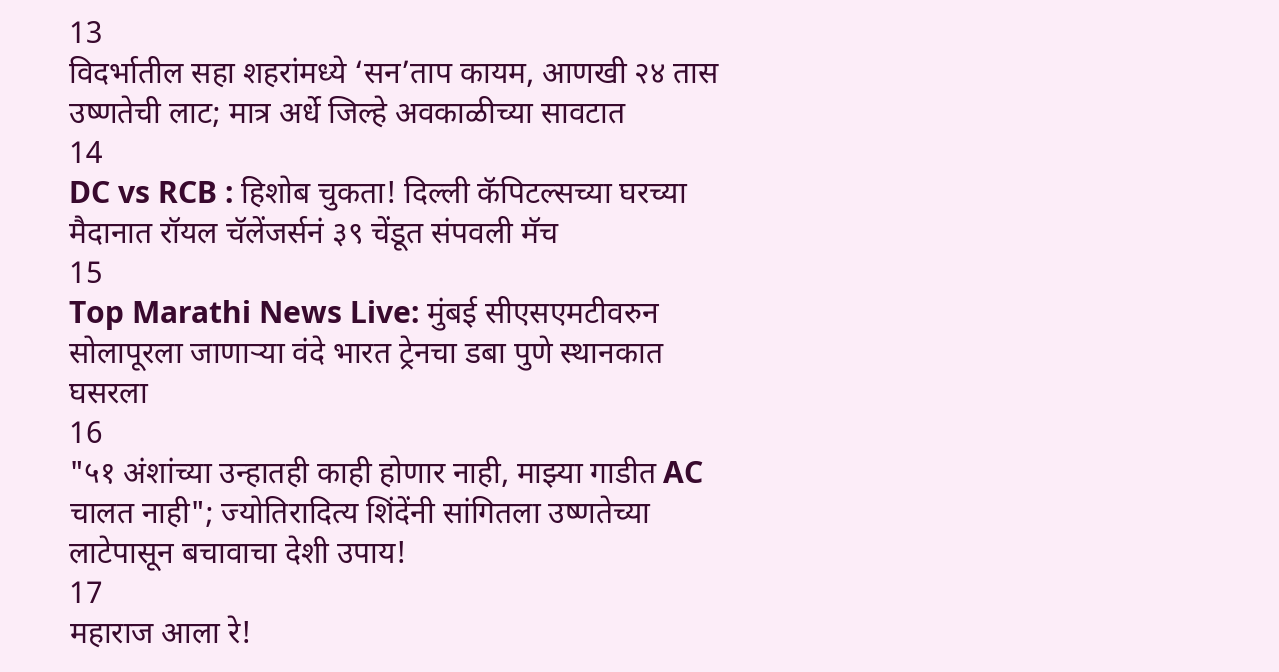13
विदर्भातील सहा शहरांमध्ये ‘सन’ताप कायम, आणखी २४ तास उष्णतेची लाट; मात्र अर्धे जिल्हे अवकाळीच्या सावटात
14
DC vs RCB : हिशोब चुकता! दिल्ली कॅपिटल्सच्या घरच्या मैदानात रॉयल चॅलेंजर्सनं ३९ चेंडूत संपवली मॅच
15
Top Marathi News Live: मुंबई सीएसएमटीवरुन सोलापूरला जाणाऱ्या वंदे भारत ट्रेनचा डबा पुणे स्थानकात घसरला
16
"५१ अंशांच्या उन्हातही काही होणार नाही, माझ्या गाडीत AC चालत नाही"; ज्योतिरादित्य शिंदेंनी सांगितला उष्णतेच्या लाटेपासून बचावाचा देशी उपाय!
17
महाराज आला रे!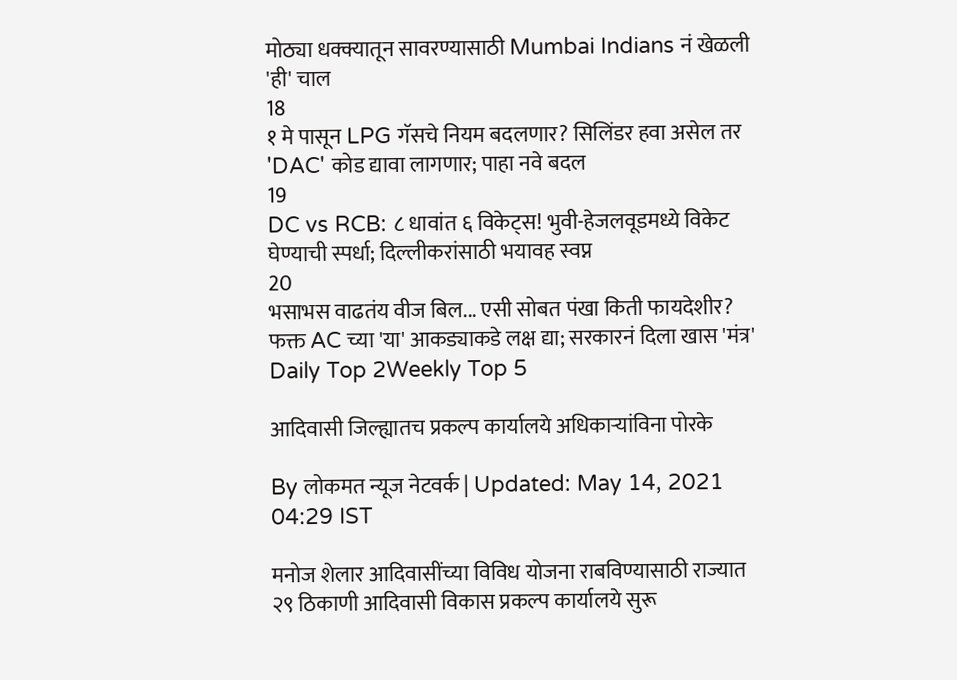मोठ्या धक्क्यातून सावरण्यासाठी Mumbai Indians नं खेळली 'ही' चाल
18
१ मे पासून LPG गॅसचे नियम बदलणार? सिलिंडर हवा असेल तर 'DAC' कोड द्यावा लागणार; पाहा नवे बदल
19
DC vs RCB: ८ धावांत ६ विकेट्स! भुवी-हेजलवूडमध्ये विकेट घेण्याची स्पर्धा; दिल्लीकरांसाठी भयावह स्वप्न
20
भसाभस वाढतंय वीज बिल... एसी सोबत पंखा किती फायदेशीर? फक्त AC च्या 'या' आकड्याकडे लक्ष द्या; सरकारनं दिला खास 'मंत्र'
Daily Top 2Weekly Top 5

आदिवासी जिल्ह्यातच प्रकल्प कार्यालये अधिकाऱ्यांविना पोरके

By लोकमत न्यूज नेटवर्क | Updated: May 14, 2021 04:29 IST

मनोज शेलार आदिवासींच्या विविध योजना राबविण्यासाठी राज्यात २९ ठिकाणी आदिवासी विकास प्रकल्प कार्यालये सुरू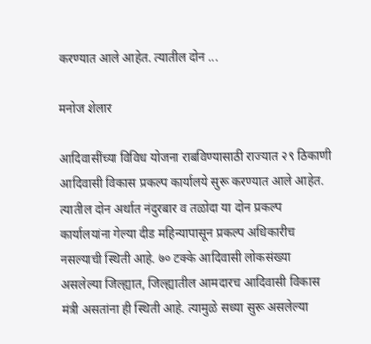करण्यात आले आहेत. त्यातील दोन ...

मनोज शेलार

आदिवासींच्या विविध योजना राबविण्यासाठी राज्यात २९ ठिकाणी आदिवासी विकास प्रकल्प कार्यालये सुरू करण्यात आले आहेत. त्यातील दोन अर्थात नंदुरबार व तळोदा या दोन प्रकल्प कार्यालयांना गेल्या दीड महिन्यापासून प्रकल्प अधिकारीच नसल्याची स्थिती आहे. ७० टक्के आदिवासी लोकसंख्या असलेल्या जिल्ह्यात, जिल्ह्यातील आमदारच आदिवासी विकास मंत्री असतांना ही स्थिती आहे. त्यामुळे सध्या सुरू असलेल्या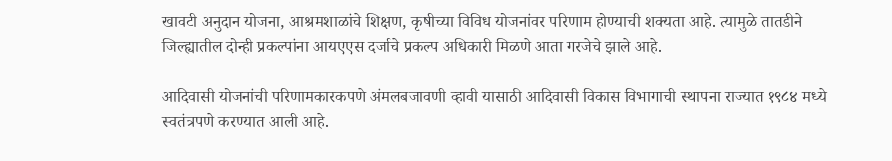खावटी अनुदान योजना, आश्रमशाळांचे शिक्षण, कृषीच्या विविध योजनांवर परिणाम होण्याची शक्यता आहे. त्यामुळे तातडीने जिल्ह्यातील दोन्ही प्रकल्पांना आयएएस दर्जाचे प्रकल्प अधिकारी मिळणे आता गरजेचे झाले आहे.

आदिवासी योजनांची परिणामकारकपणे अंमलबजावणी व्हावी यासाठी आदिवासी विकास विभागाची स्थापना राज्यात १९८४ मध्ये स्वतंत्रपणे करण्यात आली आहे.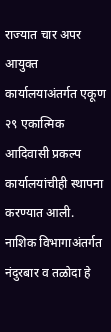राज्यात चार अपर आयुक्त कार्यालयाअंतर्गत एकूण २९ एकात्मिक आदिवासी प्रकल्प कार्यालयांचीही स्थापना करण्यात आली. नाशिक विभागाअंतर्गत नंदुरबार व तळोदा हे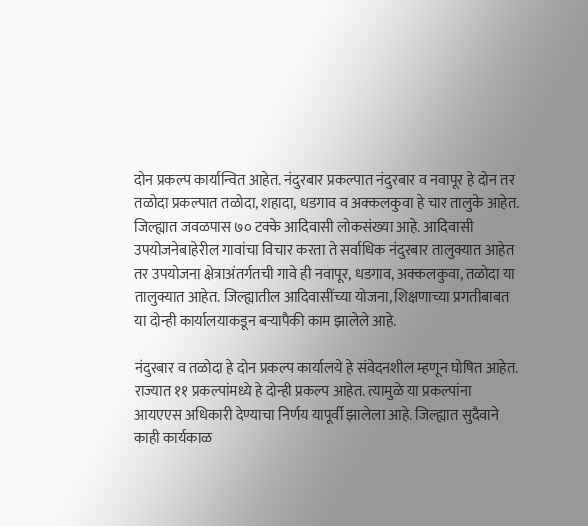दोन प्रकल्प कार्यान्वित आहेत. नंदुरबार प्रकल्पात नंदुरबार व नवापूर हे दोन तर तळोदा प्रकल्पात तळोदा, शहादा, धडगाव व अक्कलकुवा हे चार तालुके आहेत. जिल्ह्यात जवळपास ७० टक्के आदिवासी लोकसंख्या आहे. आदिवासी उपयोजनेबाहेरील गावांचा विचार करता ते सर्वाधिक नंदुरबार तालुक्यात आहेत तर उपयोजना क्षेत्राअंतर्गतची गावे ही नवापूर, धडगाव, अक्कलकुवा, तळोदा या तालुक्यात आहेत. जिल्ह्यातील आदिवासींच्या योजना, शिक्षणाच्या प्रगतीबाबत या दोन्ही कार्यालयाकडून बऱ्यापैकी काम झालेले आहे.

नंदुरबार व तळोदा हे दोन प्रकल्प कार्यालये हे संवेदनशील म्हणून घोषित आहेत. राज्यात ११ प्रकल्पांमध्ये हे दोन्ही प्रकल्प आहेत. त्यामुळे या प्रकल्पांना आयएएस अधिकारी देण्याचा निर्णय यापूर्वी झालेला आहे. जिल्ह्यात सुदैवाने काही कार्यकाळ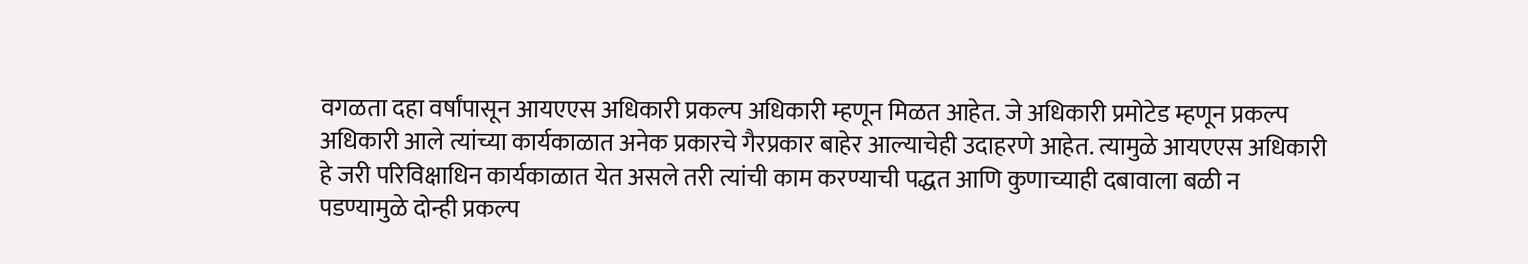वगळता दहा वर्षांपासून आयएएस अधिकारी प्रकल्प अधिकारी म्हणून मिळत आहेत. जे अधिकारी प्रमोटेड म्हणून प्रकल्प अधिकारी आले त्यांच्या कार्यकाळात अनेक प्रकारचे गैरप्रकार बाहेर आल्याचेही उदाहरणे आहेत. त्यामुळे आयएएस अधिकारी हे जरी परिविक्षाधिन कार्यकाळात येत असले तरी त्यांची काम करण्याची पद्धत आणि कुणाच्याही दबावाला बळी न पडण्यामुळे दोन्ही प्रकल्प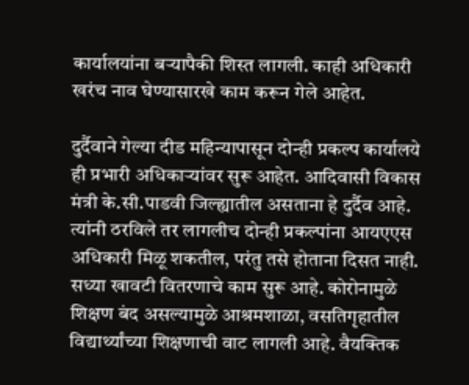कार्यालयांना बऱ्यापैकी शिस्त लागली. काही अधिकारी खरंच नाव घेण्यासारखे काम करून गेले आहेत.

दुर्दैवाने गेल्या दीड महिन्यापासून दोन्ही प्रकल्प कार्यालये ही प्रभारी अधिकाऱ्यांवर सुरू आहेत. आदिवासी विकास मंत्री के.सी.पाडवी जिल्ह्यातील असताना हे दुर्दैव आहे. त्यांनी ठरविले तर लागलीच दोन्ही प्रकल्पांना आयएएस अधिकारी मिळू शकतील, परंतु तसे होताना दिसत नाही. सध्या खावटी वितरणाचे काम सुरू आहे. कोरोनामुळे शिक्षण बंद असल्यामुळे आश्रमशाळा, वसतिगृहातील विद्यार्थ्यांच्या शिक्षणाची वाट लागली आहे. वैयक्तिक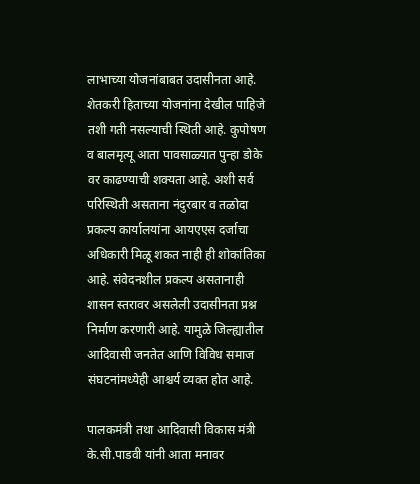लाभाच्या योजनांबाबत उदासीनता आहे. शेतकरी हिताच्या योजनांना देखील पाहिजे तशी गती नसल्याची स्थिती आहे. कुपोषण व बालमृत्यू आता पावसाळ्यात पुन्हा डोके वर काढण्याची शक्यता आहे. अशी सर्व परिस्थिती असताना नंदुरबार व तळोदा प्रकल्प कार्यालयांना आयएएस दर्जाचा अधिकारी मिळू शकत नाही ही शोकांतिका आहे. संवेदनशील प्रकल्प असतानाही शासन स्तरावर असलेली उदासीनता प्रश्न निर्माण करणारी आहे. यामुळे जिल्ह्यातील आदिवासी जनतेत आणि विविध समाज संघटनांमध्येही आश्चर्य व्यक्त होत आहे.

पालकमंत्री तथा आदिवासी विकास मंत्री के.सी.पाडवी यांनी आता मनावर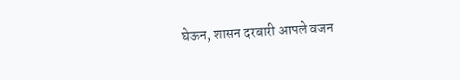घेऊन, शासन दरबारी आपले वजन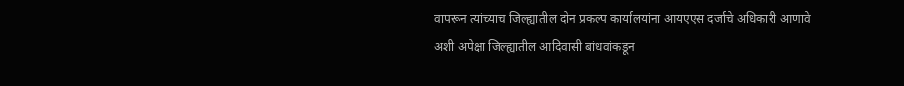वापरून त्यांच्याच जिल्ह्यातील दोन प्रकल्प कार्यालयांना आयएएस दर्जाचे अधिकारी आणावे अशी अपेक्षा जिल्ह्यातील आदिवासी बांधवांकडून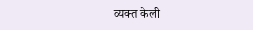व्यक्त केली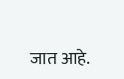जात आहे.